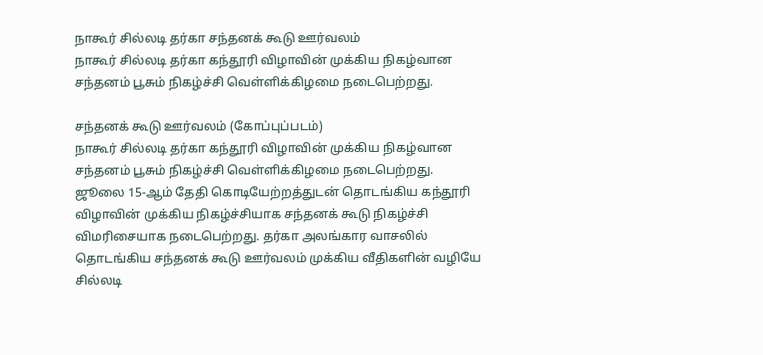நாகூர் சில்லடி தர்கா சந்தனக் கூடு ஊர்வலம்
நாகூர் சில்லடி தர்கா கந்தூரி விழாவின் முக்கிய நிகழ்வான சந்தனம் பூசும் நிகழ்ச்சி வெள்ளிக்கிழமை நடைபெற்றது.

சந்தனக் கூடு ஊர்வலம் (கோப்புப்படம்)
நாகூர் சில்லடி தர்கா கந்தூரி விழாவின் முக்கிய நிகழ்வான சந்தனம் பூசும் நிகழ்ச்சி வெள்ளிக்கிழமை நடைபெற்றது.
ஜூலை 15-ஆம் தேதி கொடியேற்றத்துடன் தொடங்கிய கந்தூரி விழாவின் முக்கிய நிகழ்ச்சியாக சந்தனக் கூடு நிகழ்ச்சி விமரிசையாக நடைபெற்றது. தர்கா அலங்கார வாசலில் தொடங்கிய சந்தனக் கூடு ஊர்வலம் முக்கிய வீதிகளின் வழியே சில்லடி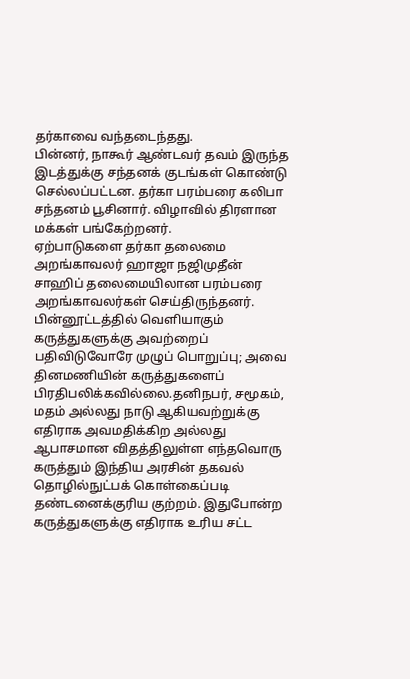தர்காவை வந்தடைந்தது.
பின்னர், நாகூர் ஆண்டவர் தவம் இருந்த இடத்துக்கு சந்தனக் குடங்கள் கொண்டு செல்லப்பட்டன. தர்கா பரம்பரை கலிபா சந்தனம் பூசினார். விழாவில் திரளான மக்கள் பங்கேற்றனர்.
ஏற்பாடுகளை தர்கா தலைமை அறங்காவலர் ஹாஜா நஜிமுதீன் சாஹிப் தலைமையிலான பரம்பரை அறங்காவலர்கள் செய்திருந்தனர்.
பின்னூட்டத்தில் வெளியாகும் கருத்துகளுக்கு அவற்றைப் பதிவிடுவோரே முழுப் பொறுப்பு; அவை தினமணியின் கருத்துகளைப் பிரதிபலிக்கவில்லை.தனிநபர், சமூகம், மதம் அல்லது நாடு ஆகியவற்றுக்கு எதிராக அவமதிக்கிற அல்லது ஆபாசமான விதத்திலுள்ள எந்தவொரு கருத்தும் இந்திய அரசின் தகவல் தொழில்நுட்பக் கொள்கைப்படி தண்டனைக்குரிய குற்றம். இதுபோன்ற கருத்துகளுக்கு எதிராக உரிய சட்ட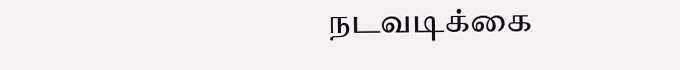நடவடிக்கை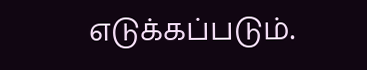எடுக்கப்படும்.